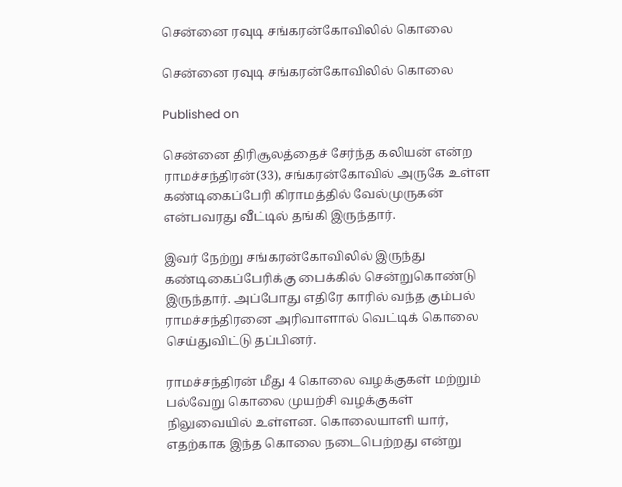சென்னை ரவுடி சங்கரன்கோவிலில் கொலை

சென்னை ரவுடி சங்கரன்கோவிலில் கொலை

Published on

சென்னை திரிசூலத்தைச் சேர்ந்த கலியன் என்ற ராமச்சந்திரன்(33), சங்கரன்கோவில் அருகே உள்ள கண்டிகைப்பேரி கிராமத்தில் வேல்முருகன் என்பவரது வீட்டில் தங்கி இருந்தார்.

இவர் நேற்று சங்கரன்கோவிலில் இருந்து கண்டிகைப்பேரிக்கு பைக்கில் சென்றுகொண்டு இருந்தார். அப்போது எதிரே காரில் வந்த கும்பல் ராமச்சந்திரனை அரிவாளால் வெட்டிக் கொலை செய்துவிட்டு தப்பினர்.

ராமச்சந்திரன் மீது 4 கொலை வழக்குகள் மற்றும் பல்வேறு கொலை முயற்சி வழக்குகள் நிலுவையில் உள்ளன. கொலையாளி யார், எதற்காக இந்த கொலை நடைபெற்றது என்று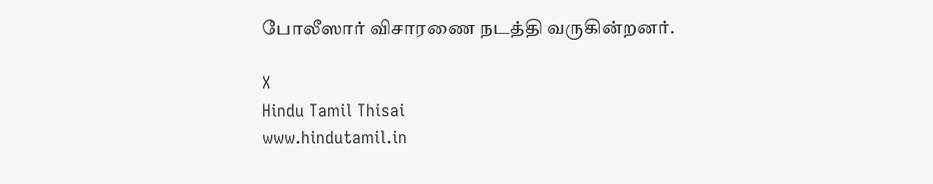போலீஸார் விசாரணை நடத்தி வருகின்றனர்.

X
Hindu Tamil Thisai
www.hindutamil.in